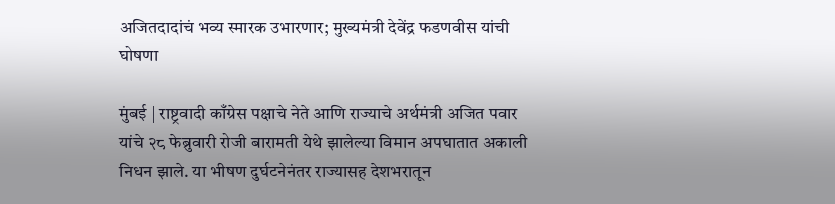अजितदादांचं भव्य स्मारक उभारणार; मुख्यमंत्री देवेंद्र फडणवीस यांची घोषणा

मुंबई | राष्ट्रवादी काँग्रेस पक्षाचे नेते आणि राज्याचे अर्थमंत्री अजित पवार यांचे २८ फेब्रुवारी रोजी बारामती येथे झालेल्या विमान अपघातात अकाली निधन झाले. या भीषण दुर्घटनेनंतर राज्यासह देशभरातून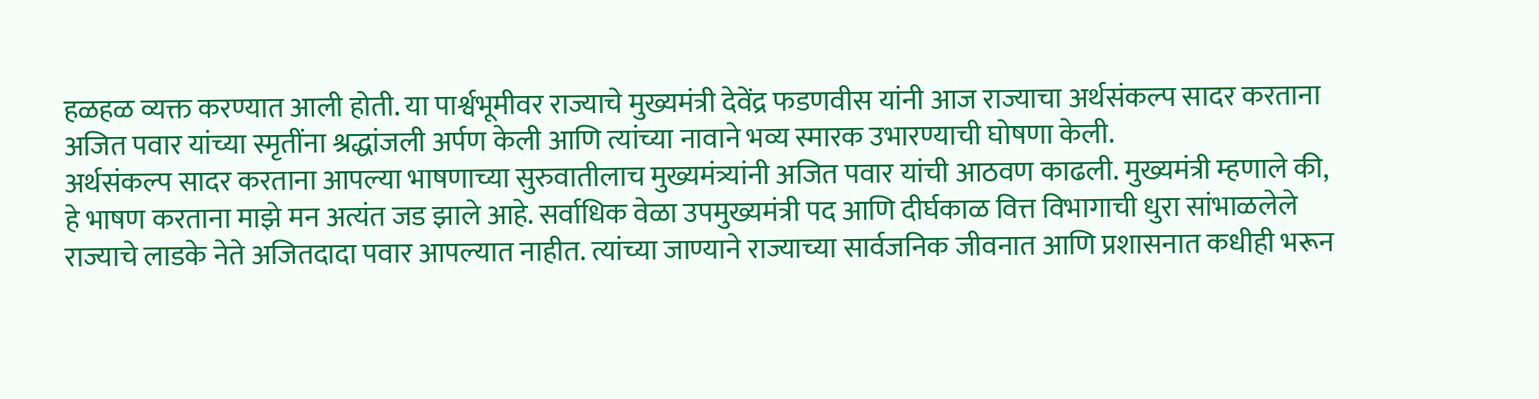हळहळ व्यक्त करण्यात आली होती. या पार्श्वभूमीवर राज्याचे मुख्यमंत्री देवेंद्र फडणवीस यांनी आज राज्याचा अर्थसंकल्प सादर करताना अजित पवार यांच्या स्मृतींना श्रद्धांजली अर्पण केली आणि त्यांच्या नावाने भव्य स्मारक उभारण्याची घोषणा केली.
अर्थसंकल्प सादर करताना आपल्या भाषणाच्या सुरुवातीलाच मुख्यमंत्र्यांनी अजित पवार यांची आठवण काढली. मुख्यमंत्री म्हणाले की, हे भाषण करताना माझे मन अत्यंत जड झाले आहे. सर्वाधिक वेळा उपमुख्यमंत्री पद आणि दीर्घकाळ वित्त विभागाची धुरा सांभाळलेले राज्याचे लाडके नेते अजितदादा पवार आपल्यात नाहीत. त्यांच्या जाण्याने राज्याच्या सार्वजनिक जीवनात आणि प्रशासनात कधीही भरून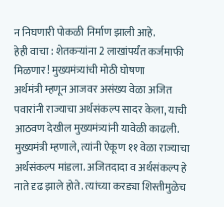न निघणारी पोकळी निर्माण झाली आहे.
हेही वाचा : शेतकऱ्यांना 2 लाखांपर्यंत कर्जमाफी मिळणार! मुख्यमंत्र्यांची मोठी घोषणा
अर्थमंत्री म्हणून आजवर असंख्य वेळा अजित पवारांनी राज्याचा अर्थसंकल्प सादर केला, याची आठवण देखील मुख्यमंत्र्यांनी यावेळी काढली. मुख्यमंत्री म्हणाले, त्यांनी ऐकूण ११ वेळा राज्याचा अर्थसंकल्प मांडला. अजितदादा व अर्थसंकल्प हे नाते दृढ झाले होते. त्यांच्या करड्या शिस्तीमुळेच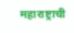महाराष्ट्राची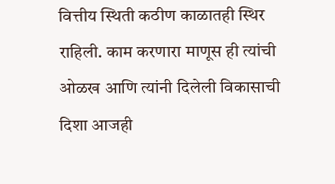वित्तीय स्थिती कठीण काळातही स्थिर राहिली. काम करणारा माणूस ही त्यांची ओळख आणि त्यांनी दिलेली विकासाची दिशा आजही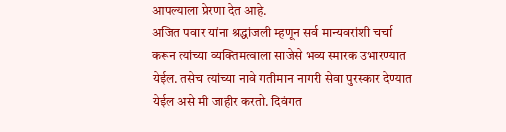आपल्याला प्रेरणा देत आहे.
अजित पवार यांना श्रद्धांजली म्हणून सर्व मान्यवरांशी चर्चा करून त्यांच्या व्यक्तिमत्वाला साजेसे भव्य स्मारक उभारण्यात येईल. तसेच त्यांच्या नावे गतीमान नागरी सेवा पुरस्कार देण्यात येईल असे मी जाहीर करतो. दिवंगत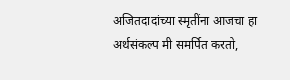अजितदादांच्या स्मृतींना आजचा हा अर्थसंकल्प मी समर्पित करतो,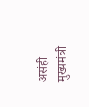असंही मुख्यमंत्री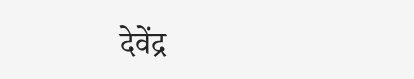देवेंद्र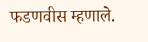फडणवीस म्हणाले.